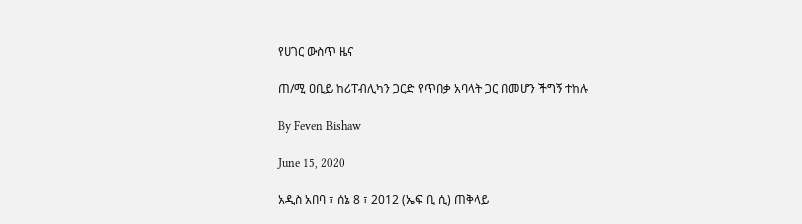የሀገር ውስጥ ዜና

ጠ/ሚ ዐቢይ ከሪፐብሊካን ጋርድ የጥበቃ አባላት ጋር በመሆን ችግኝ ተከሉ

By Feven Bishaw

June 15, 2020

አዲስ አበባ ፣ ሰኔ 8 ፣ 2012 (ኤፍ ቢ ሲ) ጠቅላይ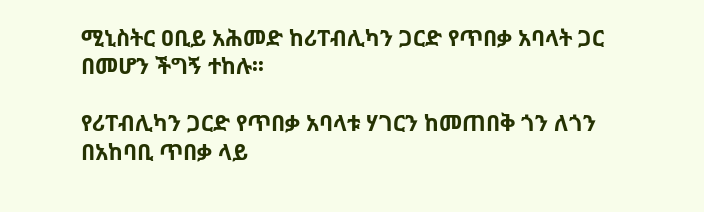ሚኒስትር ዐቢይ አሕመድ ከሪፐብሊካን ጋርድ የጥበቃ አባላት ጋር በመሆን ችግኝ ተከሉ፡፡

የሪፐብሊካን ጋርድ የጥበቃ አባላቱ ሃገርን ከመጠበቅ ጎን ለጎን በአከባቢ ጥበቃ ላይ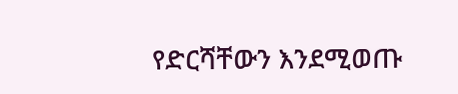የድርሻቸውን እንደሚወጡ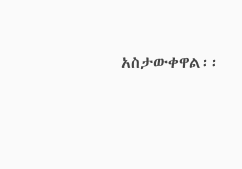አስታውቀዋል፡፡